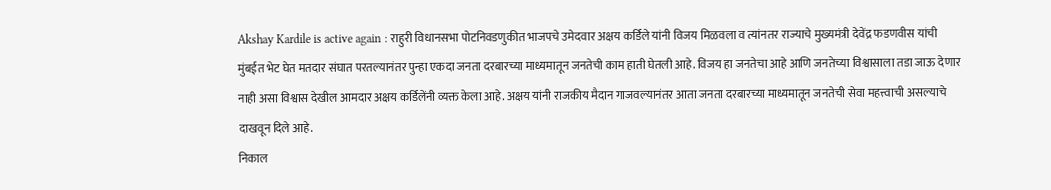Akshay Kardile is active again : राहुरी विधानसभा पोटनिवडणुकीत भाजपचे उमेदवार अक्षय कर्डिले यांनी विजय मिळवला व त्यांनतर राज्याचे मुख्यमंत्री देवेंद्र फडणवीस यांची मुंबईत भेट घेत मतदार संघात परतल्यानंतर पुन्हा एकदा जनता दरबारच्या माध्यमातून जनतेची काम हाती घेतली आहे. विजय हा जनतेचा आहे आणि जनतेच्या विश्वासाला तडा जाऊ देणार नाही असा विश्वास देखील आमदार अक्षय कर्डिलेंनी व्यक्त केला आहे. अक्षय यांनी राजकीय मैदान गाजवल्यानंतर आता जनता दरबारच्या माध्यमातून जनतेची सेवा महत्त्वाची असल्याचे दाखवून दिले आहे.
निकाल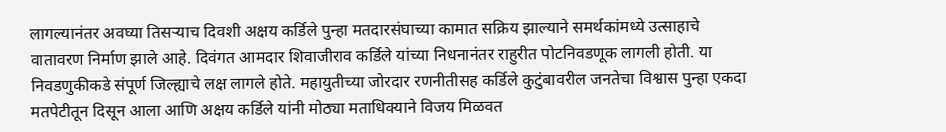लागल्यानंतर अवघ्या तिसऱ्याच दिवशी अक्षय कर्डिले पुन्हा मतदारसंघाच्या कामात सक्रिय झाल्याने समर्थकांमध्ये उत्साहाचे वातावरण निर्माण झाले आहे. दिवंगत आमदार शिवाजीराव कर्डिले यांच्या निधनानंतर राहुरीत पोटनिवडणूक लागली होती. या निवडणुकीकडे संपूर्ण जिल्ह्याचे लक्ष लागले होते. महायुतीच्या जोरदार रणनीतीसह कर्डिले कुटुंबावरील जनतेचा विश्वास पुन्हा एकदा मतपेटीतून दिसून आला आणि अक्षय कर्डिले यांनी मोठ्या मताधिक्याने विजय मिळवत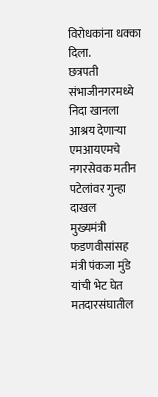विरोधकांना धक्का दिला.
छत्रपती संभाजीनगरमध्ये निदा खानला आश्रय देणाऱ्या एमआयएमचे नगरसेवक मतीन पटेलांवर गुन्हा दाखल
मुख्यमंत्री फडणवीसांसह मंत्री पंकजा मुंडे यांची भेट घेत मतदारसंघातील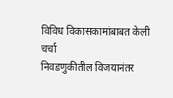विविध विकासकामांबाबत केली चर्चा
निवडणुकीतील विजयानंतर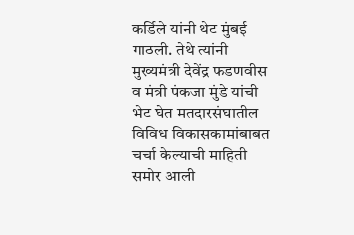कर्डिले यांनी थेट मुंबई गाठली. तेथे त्यांनी मुख्यमंत्री देवेंद्र फडणवीस व मंत्री पंकजा मुंडे यांची भेट घेत मतदारसंघातील विविध विकासकामांबाबत चर्चा केल्याची माहिती समोर आली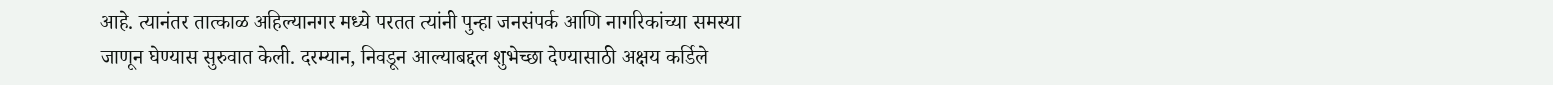आहे. त्यानंतर तात्काळ अहिल्यानगर मध्ये परतत त्यांनी पुन्हा जनसंपर्क आणि नागरिकांच्या समस्या जाणून घेण्यास सुरुवात केली. दरम्यान, निवडून आल्याबद्दल शुभेच्छा देण्यासाठी अक्षय कर्डिले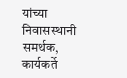यांच्या निवासस्थानी समर्थक, कार्यकर्ते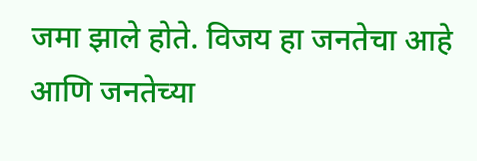जमा झाले होते. विजय हा जनतेचा आहे आणि जनतेच्या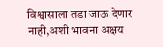विश्वासाला तडा जाऊ देणार नाही,अशी भावना अक्षय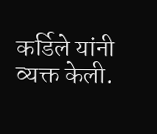कर्डिले यांनी व्यक्त केली.